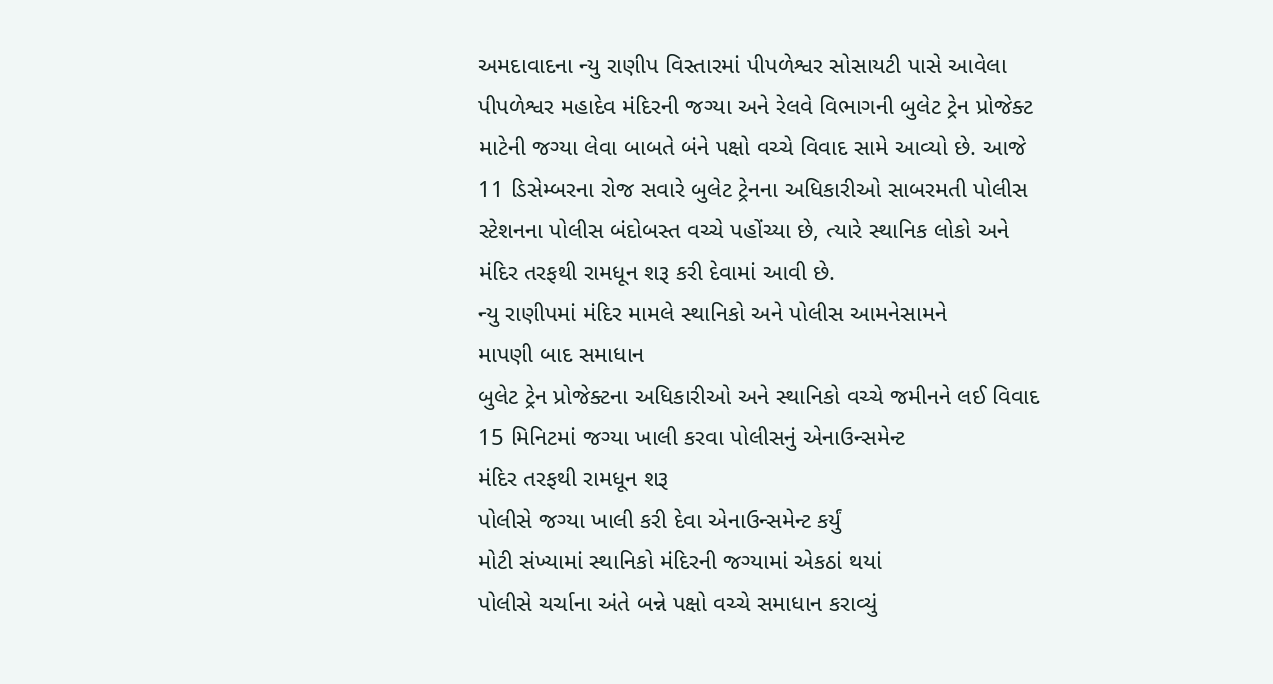અમદાવાદના ન્યુ રાણીપ વિસ્તારમાં પીપળેશ્વર સોસાયટી પાસે આવેલા પીપળેશ્વર મહાદેવ મંદિરની જગ્યા અને રેલવે વિભાગની બુલેટ ટ્રેન પ્રોજેક્ટ માટેની જગ્યા લેવા બાબતે બંને પક્ષો વચ્ચે વિવાદ સામે આવ્યો છે. આજે 11 ડિસેમ્બરના રોજ સવારે બુલેટ ટ્રેનના અધિકારીઓ સાબરમતી પોલીસ સ્ટેશનના પોલીસ બંદોબસ્ત વચ્ચે પહોંચ્યા છે, ત્યારે સ્થાનિક લોકો અને મંદિર તરફથી રામધૂન શરૂ કરી દેવામાં આવી છે.
ન્યુ રાણીપમાં મંદિર મામલે સ્થાનિકો અને પોલીસ આમનેસામને
માપણી બાદ સમાધાન
બુલેટ ટ્રેન પ્રોજેક્ટના અધિકારીઓ અને સ્થાનિકો વચ્ચે જમીનને લઈ વિવાદ
15 મિનિટમાં જગ્યા ખાલી કરવા પોલીસનું એનાઉન્સમેન્ટ
મંદિર તરફથી રામધૂન શરૂ
પોલીસે જગ્યા ખાલી કરી દેવા એનાઉન્સમેન્ટ કર્યું
મોટી સંખ્યામાં સ્થાનિકો મંદિરની જગ્યામાં એકઠાં થયાં
પોલીસે ચર્ચાના અંતે બન્ને પક્ષો વચ્ચે સમાધાન કરાવ્યું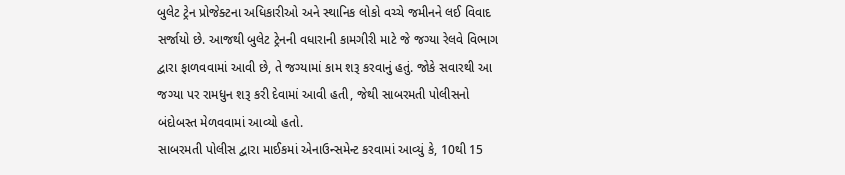બુલેટ ટ્રેન પ્રોજેક્ટના અધિકારીઓ અને સ્થાનિક લોકો વચ્ચે જમીનને લઈ વિવાદ સર્જાયો છે. આજથી બુલેટ ટ્રેનની વધારાની કામગીરી માટે જે જગ્યા રેલવે વિભાગ દ્વારા ફાળવવામાં આવી છે, તે જગ્યામાં કામ શરૂ કરવાનું હતું. જોકે સવારથી આ જગ્યા પર રામધુન શરૂ કરી દેવામાં આવી હતી, જેથી સાબરમતી પોલીસનો બંદોબસ્ત મેળવવામાં આવ્યો હતો.
સાબરમતી પોલીસ દ્વારા માઈકમાં એનાઉન્સમેન્ટ કરવામાં આવ્યું કે, 10થી 15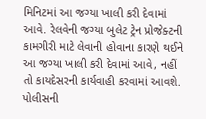મિનિટમાં આ જગ્યા ખાલી કરી દેવામાં આવે. રેલવેની જગ્યા બુલેટ ટ્રેન પ્રોજેક્ટની કામગીરી માટે લેવાની હોવાના કારણે થઈને આ જગ્યા ખાલી કરી દેવામાં આવે, નહીં તો કાયદેસરની કાર્યવાહી કરવામાં આવશે. પોલીસની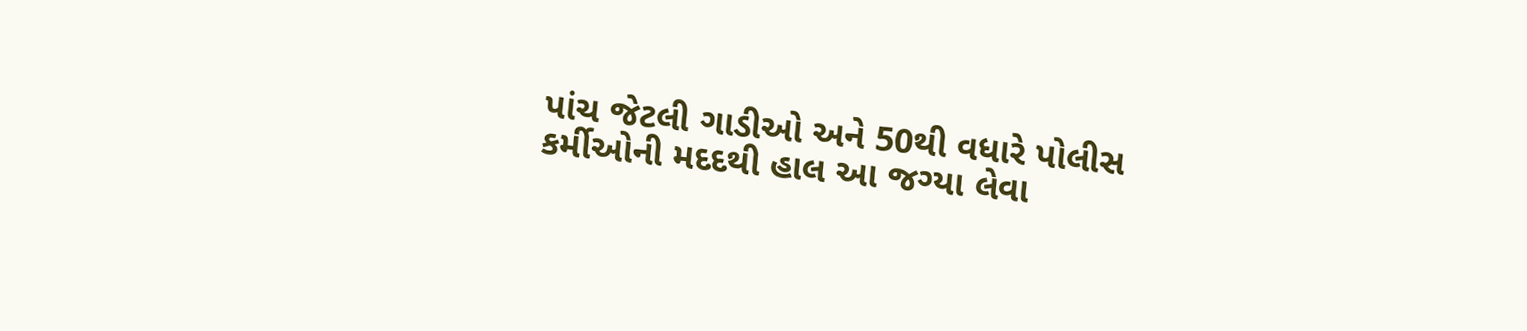પાંચ જેટલી ગાડીઓ અને 50થી વધારે પોલીસ કર્મીઓની મદદથી હાલ આ જગ્યા લેવા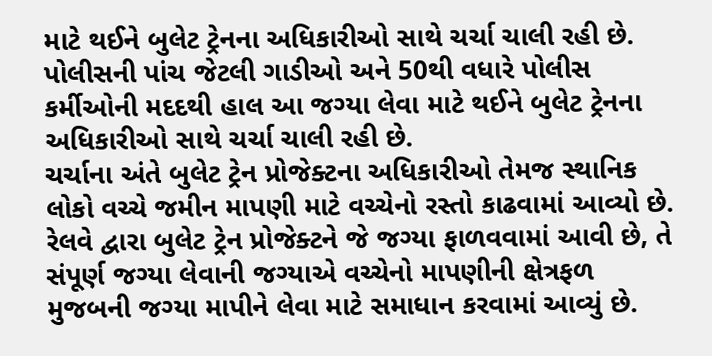માટે થઈને બુલેટ ટ્રેનના અધિકારીઓ સાથે ચર્ચા ચાલી રહી છે.
પોલીસની પાંચ જેટલી ગાડીઓ અને 50થી વધારે પોલીસ કર્મીઓની મદદથી હાલ આ જગ્યા લેવા માટે થઈને બુલેટ ટ્રેનના અધિકારીઓ સાથે ચર્ચા ચાલી રહી છે.
ચર્ચાના અંતે બુલેટ ટ્રેન પ્રોજેક્ટના અધિકારીઓ તેમજ સ્થાનિક લોકો વચ્ચે જમીન માપણી માટે વચ્ચેનો રસ્તો કાઢવામાં આવ્યો છે. રેલવે દ્વારા બુલેટ ટ્રેન પ્રોજેક્ટને જે જગ્યા ફાળવવામાં આવી છે, તે સંપૂર્ણ જગ્યા લેવાની જગ્યાએ વચ્ચેનો માપણીની ક્ષેત્રફળ મુજબની જગ્યા માપીને લેવા માટે સમાધાન કરવામાં આવ્યું છે.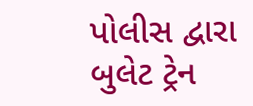પોલીસ દ્વારા બુલેટ ટ્રેન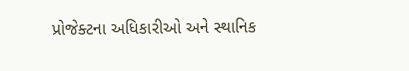પ્રોજેક્ટના અધિકારીઓ અને સ્થાનિક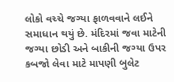લોકો વચ્ચે જગ્યા ફાળવવાને લઈને સમાધાન થયું છે. મંદિરમાં જવા માટેની જગ્યા છોડી અને બાકીની જગ્યા ઉપર કબજો લેવા માટે માપણી બુલેટ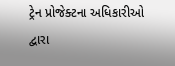ટ્રેન પ્રોજેક્ટના અધિકારીઓ દ્વારા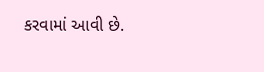કરવામાં આવી છે.